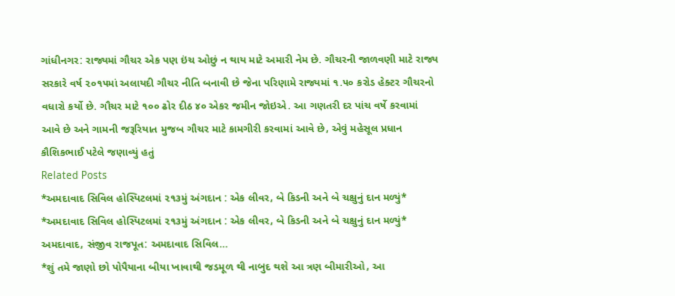ગાંધીનગર: રાજ્યમાં ગૌચર એક પણ ઇંચ ઓછું ન થાય માટે અમારી નેમ છે. ગૌચરની જાળવણી માટે રાજ્ય સરકારે વર્ષ ૨૦૧૫માં અલાયદી ગૌચર નીતિ બનાવી છે જેના પરિણામે રાજ્યમાં ૧.૫૦ કરોડ હેક્ટર ગૌચરનો વધારો કર્યો છે. ગૌચર માટે ૧૦૦ ઢોર દીઠ ૪૦ એકર જમીન જોઇએ. આ ગણતરી દર પાંચ વર્ષે કરવામાં આવે છે અને ગામની જરૂરિયાત મુજબ ગૌચર માટે કામગીરી કરવામાં આવે છે, એવું મહેસૂલ પ્રધાન કૌશિકભાઈ પટેલે જણાવ્યું હતું
Related Posts
*અમદાવાદ સિવિલ હોસ્પિટલમાં ૨૧૩મું અંગદાન : એક લીવર, બે કિડની અને બે ચક્ષુનું દાન મળ્યું*
*અમદાવાદ સિવિલ હોસ્પિટલમાં ૨૧૩મું અંગદાન : એક લીવર, બે કિડની અને બે ચક્ષુનું દાન મળ્યું* અમદાવાદ, સંજીવ રાજપૂત: અમદાવાદ સિવિલ…
*શું તમે જાણો છો પોપૈયાના બીયા ખાવાથી જડમૂળ થી નાબુદ થશે આ ત્રણ બીમારીઓ, આ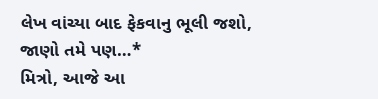લેખ વાંચ્યા બાદ ફેકવાનુ ભૂલી જશો, જાણો તમે પણ…*
મિત્રો, આજે આ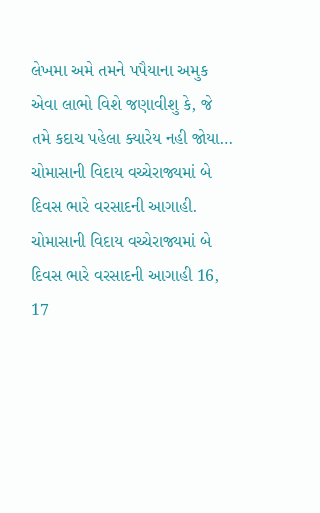લેખમા અમે તમને પપૈયાના અમુક એવા લાભો વિશે જણાવીશુ કે, જે તમે કદાચ પહેલા ક્યારેય નહી જોયા…
ચોમાસાની વિદાય વચ્ચેરાજ્યમાં બે દિવસ ભારે વરસાદની આગાહી.
ચોમાસાની વિદાય વચ્ચેરાજ્યમાં બે દિવસ ભારે વરસાદની આગાહી 16, 17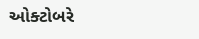ઓક્ટોબરે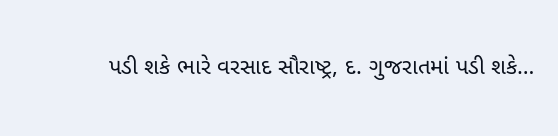પડી શકે ભારે વરસાદ સૌરાષ્ટ્ર, દ. ગુજરાતમાં પડી શકે…